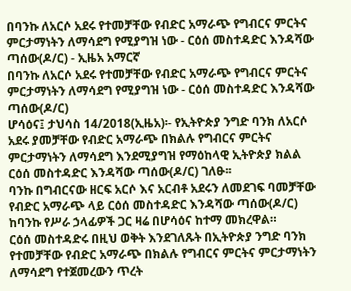በባንኩ ለአርሶ አደሩ የተመቻቸው የብድር አማራጭ የግብርና ምርትና ምርታማነትን ለማሳደግ የሚያግዝ ነው - ርዕሰ መስተዳድር እንዳሻው ጣሰው(ዶ/ር) - ኢዜአ አማርኛ
በባንኩ ለአርሶ አደሩ የተመቻቸው የብድር አማራጭ የግብርና ምርትና ምርታማነትን ለማሳደግ የሚያግዝ ነው - ርዕሰ መስተዳድር እንዳሻው ጣሰው(ዶ/ር)
ሆሳዕና፤ ታህሳስ 14/2018(ኢዜአ)፡- የኢትዮጵያ ንግድ ባንክ ለአርሶ አደሩ ያመቻቸው የብድር አማራጭ በክልሉ የግብርና ምርትና ምርታማነትን ለማሳደግ እንደሚያግዝ የማዕከላዊ ኢትዮጵያ ክልል ርዕሰ መስተዳድር እንዳሻው ጣሰው(ዶ/ር) ገለፁ፡፡
ባንኩ በግብርናው ዘርፍ አርሶ እና አርብቶ አደሩን ለመደገፍ ባመቻቸው የብድር አማራጭ ላይ ርዕሰ መስተዳድር እንዳሻው ጣሰው(ዶ/ር) ከባንኩ የሥራ ኃላፊዎች ጋር ዛሬ በሆሳዕና ከተማ መክረዋል።
ርዕሰ መስተዳድሩ በዚህ ወቅት እንደገለጹት በኢትዮጵያ ንግድ ባንክ የተመቻቸው የብድር አማራጭ በክልሉ የግብርና ምርትና ምርታማነትን ለማሳደግ የተጀመረውን ጥረት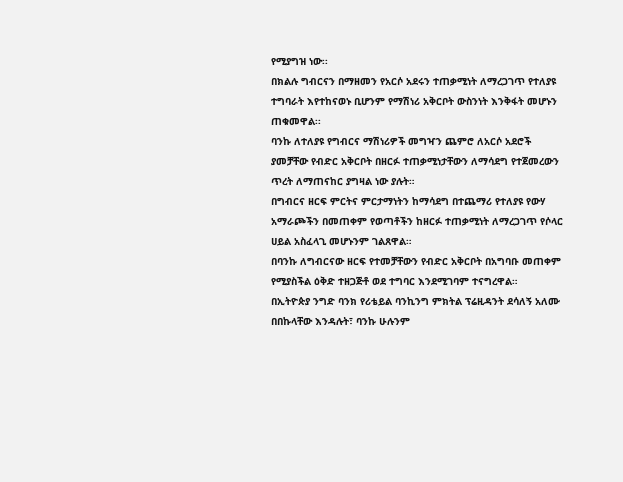የሚያግዝ ነው፡፡
በክልሉ ግብርናን በማዘመን የአርሶ አደሩን ተጠቃሚነት ለማረጋገጥ የተለያዩ ተግባራት እየተከናወኑ ቢሆንም የማሽነሪ አቅርቦት ውስንነት እንቅፋት መሆኑን ጠቁመዋል፡፡
ባንኩ ለተለያዩ የግብርና ማሽነሪዎች መግዣን ጨምሮ ለአርሶ አደሮች ያመቻቸው የብድር አቅርቦት በዘርፉ ተጠቃሚነታቸውን ለማሳደግ የተጀመረውን ጥረት ለማጠናከር ያግዛል ነው ያሉት።
በግብርና ዘርፍ ምርትና ምርታማነትን ከማሳደግ በተጨማሪ የተለያዩ የውሃ አማራጮችን በመጠቀም የወጣቶችን ከዘርፉ ተጠቃሚነት ለማረጋገጥ የሶላር ሀይል አስፈላጊ መሆኑንም ገልጸዋል።
በባንኩ ለግብርናው ዘርፍ የተመቻቸውን የብድር አቅርቦት በአግባቡ መጠቀም የሚያስችል ዕቅድ ተዘጋጅቶ ወደ ተግባር እንደሚገባም ተናግረዋል።
በኢትዮጵያ ንግድ ባንክ የሪቴይል ባንኪንግ ምክትል ፕሬዚዳንት ደሳለኝ አለሙ በበኩላቸው እንዳሉት፣ ባንኩ ሁሉንም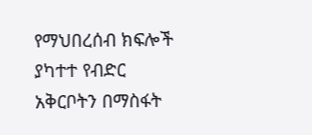የማህበረሰብ ክፍሎች ያካተተ የብድር አቅርቦትን በማስፋት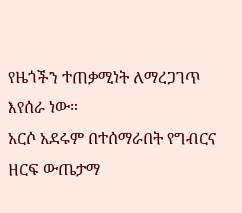የዜጎችን ተጠቃሚነት ለማረጋገጥ እየሰራ ነው።
አርሶ አደሩም በተሰማራበት የግብርና ዘርፍ ውጤታማ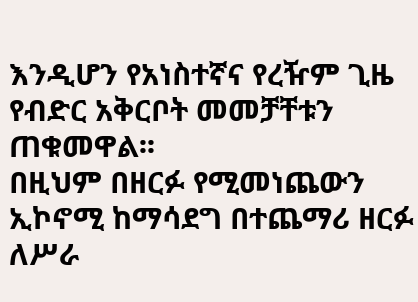እንዲሆን የአነስተኛና የረዥም ጊዜ የብድር አቅርቦት መመቻቸቱን ጠቁመዋል፡፡
በዚህም በዘርፉ የሚመነጨውን ኢኮኖሚ ከማሳደግ በተጨማሪ ዘርፉ ለሥራ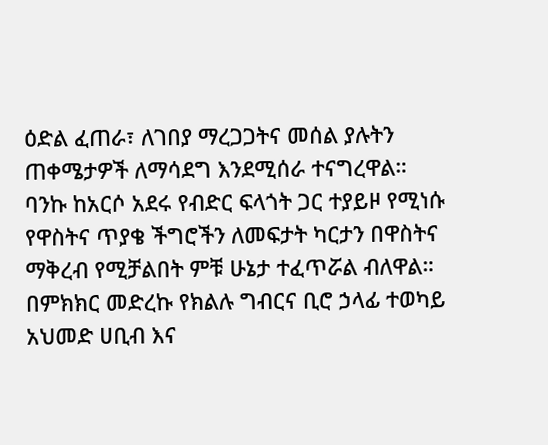ዕድል ፈጠራ፣ ለገበያ ማረጋጋትና መሰል ያሉትን ጠቀሜታዎች ለማሳደግ እንደሚሰራ ተናግረዋል።
ባንኩ ከአርሶ አደሩ የብድር ፍላጎት ጋር ተያይዞ የሚነሱ የዋስትና ጥያቄ ችግሮችን ለመፍታት ካርታን በዋስትና ማቅረብ የሚቻልበት ምቹ ሁኔታ ተፈጥሯል ብለዋል።
በምክክር መድረኩ የክልሉ ግብርና ቢሮ ኃላፊ ተወካይ አህመድ ሀቢብ እና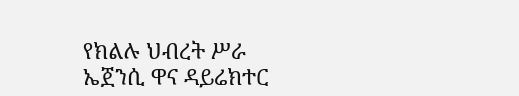የክልሉ ህብረት ሥራ ኤጀንሲ ዋና ዳይሬክተር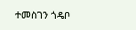ተመስገን ጎዴቦ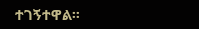ተገኝተዋል።